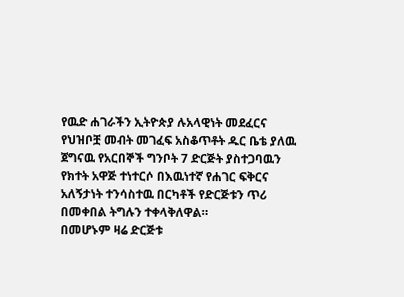የዉድ ሐገራችን ኢትዮጵያ ሉአላዊነት መደፈርና የህዝቦቿ መብት መገፈፍ አስቆጥቶት ዱር ቤቴ ያለዉ ጀግናዉ የአርበኞች ግንቦት 7 ድርጅት ያስተጋባዉን የክተት አዋጅ ተነተርሶ በእዉነተኛ የሐገር ፍቅርና አለኝታነት ተንሳስተዉ በርካቶች የድርጅቱን ጥሪ በመቀበል ትግሉን ተቀላቅለዋል።
በመሆኑም ዛሬ ድርጅቱ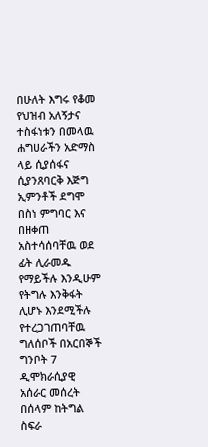በሁለት እግሩ የቆመ የህዝብ አለኝታና ተስፋነቱን በመላዉ ሐግሀራችን አድማስ ላይ ሲያሰፋና ሲያንጸባርቅ እጅግ ኢምንቶች ደግሞ በስነ ምግባር እና በዘቀጠ አስተሳሰባቸዉ ወደ ፊት ሊራመዱ የማይችሉ እንዲሁም የትግሉ እንቅፋት ሊሆኑ እንደሚችሉ የተረጋገጠባቸዉ ግለሰቦች በአርበኞች ግንቦት 7 ዲሞክራሲያዊ አሰራር መሰረት በሰላም ከትግል ስፍራ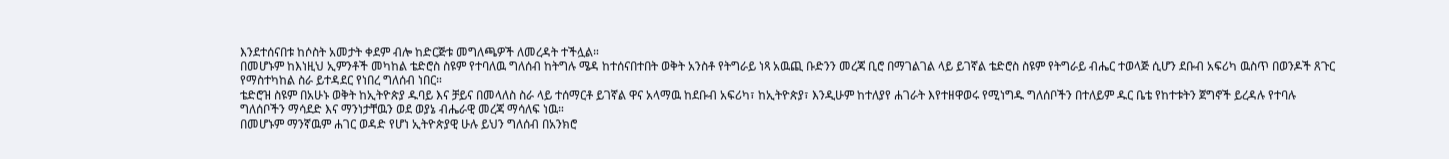እንደተሰናበቱ ከሶስት አመታት ቀደም ብሎ ከድርጅቱ መግለጫዎች ለመረዳት ተችሏል።
በመሆኑም ከእነዚህ ኢምንቶች መካከል ቴድሮስ ስዩም የተባለዉ ግለሰብ ከትግሉ ሜዳ ከተሰናበተበት ወቅት አንስቶ የትግራይ ነጻ አዉጪ ቡድንን መረጃ ቢሮ በማገልገል ላይ ይገኛል ቴድሮስ ስዩም የትግራይ ብሔር ተወላጅ ሲሆን ደቡብ አፍሪካ ዉስጥ በወንዶች ጸጉር የማስተካከል ስራ ይተዳደር የነበረ ግለሰብ ነበር።
ቴድሮዝ ስዩም በአሁኑ ወቅት ከኢትዮጵያ ዱባይ እና ቻይና በመላለስ ስራ ላይ ተሰማርቶ ይገኛል ዋና አላማዉ ከደቡብ አፍሪካ፣ ከኢትዮጵያ፣ እንዲሁም ከተለያየ ሐገራት እየተዘዋወሩ የሚነግዱ ግለሰቦችን በተለይም ዱር ቤቴ የከተቱትን ጀግኖች ይረዳሉ የተባሉ ግለሰቦችን ማሳደድ እና ማንነታቸዉን ወደ ወያኔ ብሔራዊ መረጃ ማሳለፍ ነዉ።
በመሆኑም ማንኛዉም ሐገር ወዳድ የሆነ ኢትዮጵያዊ ሁሉ ይህን ግለሰብ በአንክሮ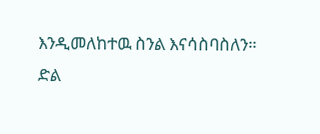እንዲመለከተዉ ስንል እናሳስባስለን።
ድል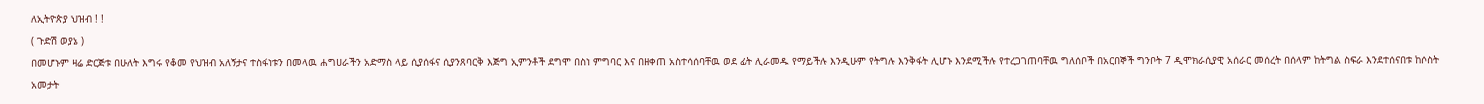ለኢትዮጵያ ህዝብ ! !
( ጉድሽ ወያኔ )
በመሆኑም ዛሬ ድርጅቱ በሁለት እግሩ የቆመ የህዝብ አለኝታና ተስፋነቱን በመላዉ ሐግሀራችን አድማስ ላይ ሲያሰፋና ሲያንጸባርቅ እጅግ ኢምንቶች ደግሞ በስነ ምግባር እና በዘቀጠ አስተሳሰባቸዉ ወደ ፊት ሊራመዱ የማይችሉ እንዲሁም የትግሉ እንቅፋት ሊሆኑ እንደሚችሉ የተረጋገጠባቸዉ ግለሰቦች በአርበኞች ግንቦት 7 ዲሞክራሲያዊ አሰራር መሰረት በሰላም ከትግል ስፍራ እንደተሰናበቱ ከሶስት አመታት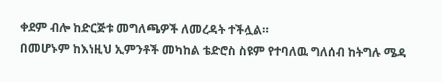ቀደም ብሎ ከድርጅቱ መግለጫዎች ለመረዳት ተችሏል።
በመሆኑም ከእነዚህ ኢምንቶች መካከል ቴድሮስ ስዩም የተባለዉ ግለሰብ ከትግሉ ሜዳ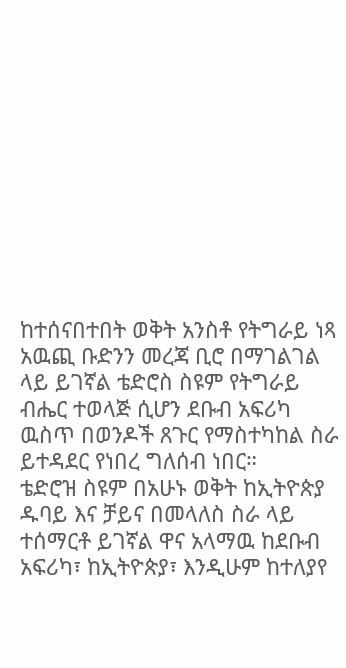ከተሰናበተበት ወቅት አንስቶ የትግራይ ነጻ አዉጪ ቡድንን መረጃ ቢሮ በማገልገል ላይ ይገኛል ቴድሮስ ስዩም የትግራይ ብሔር ተወላጅ ሲሆን ደቡብ አፍሪካ ዉስጥ በወንዶች ጸጉር የማስተካከል ስራ ይተዳደር የነበረ ግለሰብ ነበር።
ቴድሮዝ ስዩም በአሁኑ ወቅት ከኢትዮጵያ ዱባይ እና ቻይና በመላለስ ስራ ላይ ተሰማርቶ ይገኛል ዋና አላማዉ ከደቡብ አፍሪካ፣ ከኢትዮጵያ፣ እንዲሁም ከተለያየ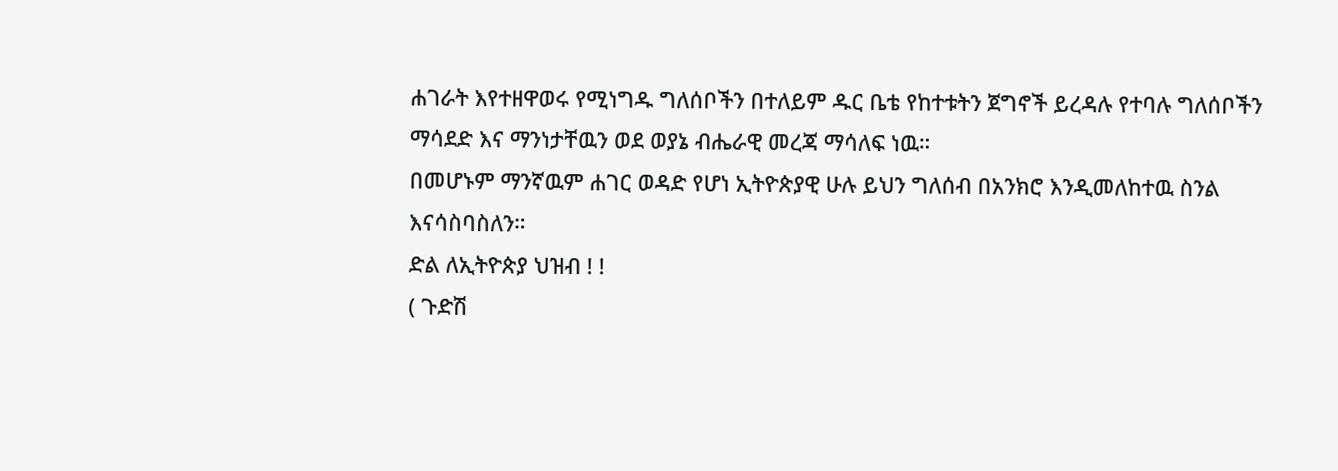ሐገራት እየተዘዋወሩ የሚነግዱ ግለሰቦችን በተለይም ዱር ቤቴ የከተቱትን ጀግኖች ይረዳሉ የተባሉ ግለሰቦችን ማሳደድ እና ማንነታቸዉን ወደ ወያኔ ብሔራዊ መረጃ ማሳለፍ ነዉ።
በመሆኑም ማንኛዉም ሐገር ወዳድ የሆነ ኢትዮጵያዊ ሁሉ ይህን ግለሰብ በአንክሮ እንዲመለከተዉ ስንል እናሳስባስለን።
ድል ለኢትዮጵያ ህዝብ ! !
( ጉድሽ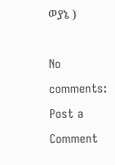ወያኔ )

No comments:
Post a Comment